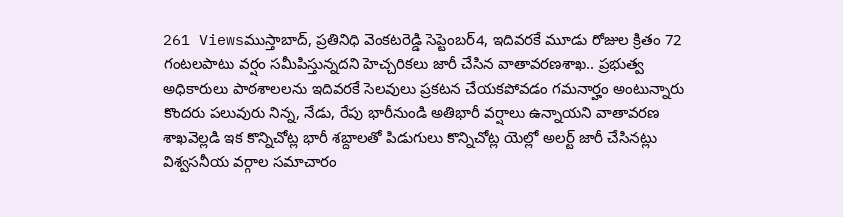261 Viewsముస్తాబాద్, ప్రతినిధి వెంకటరెడ్డి సెప్టెంబర్4, ఇదివరకే మూడు రోజుల క్రితం 72 గంటలపాటు వర్షం సమీపిస్తున్నదని హెచ్చరికలు జారీ చేసిన వాతావరణశాఖ.. ప్రభుత్వ అధికారులు పాఠశాలలను ఇదివరకే సెలవులు ప్రకటన చేయకపోవడం గమనార్హం అంటున్నారు కొందరు పలువురు నిన్న, నేడు, రేపు భారీనుండి అతిభారీ వర్షాలు ఉన్నాయని వాతావరణ శాఖవెల్లడి ఇక కొన్నిచోట్ల భారీ శబ్దాలతో పిడుగులు కొన్నిచోట్ల యెల్లో అలర్ట్ జారీ చేసినట్లు విశ్వసనీయ వర్గాల సమాచారం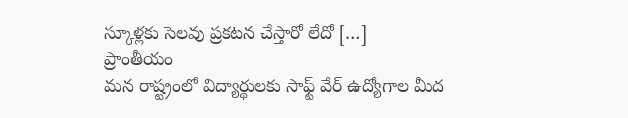స్కూళ్లకు సెలవు ప్రకటన చేస్తారో లేదో […]
ప్రాంతీయం
మన రాష్ట్రంలో విద్యార్థులకు సాఫ్ట్ వేర్ ఉద్యోగాల మీద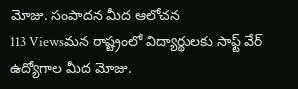మోజు. సంపాదన మీద ఆలోచన
113 Viewsమన రాష్ట్రంలో విద్యార్థులకు సాఫ్ట్ వేర్ ఉద్యోగాల మీద మోజు.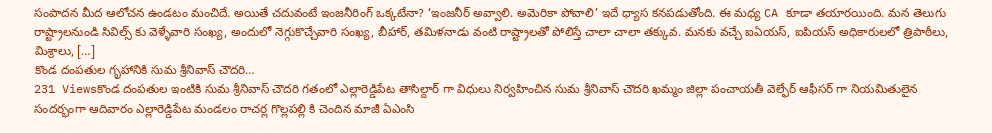సంపాదన మీద ఆలోచన ఉండటం మంచిదే. అయితే చదువంటే ఇంజనీరింగ్ ఒక్కటేనా? ‘ఇంజనీర్ అవ్వాలి. అమెరికా పోవాలి’ ఇదే ధ్యాస కనపడుతోంది. ఈ మధ్య CA కూడా తయారయింది. మన తెలుగు రాష్ట్రాలనుండి సివిల్స్ కు వెళ్ళేవారి సంఖ్య, అందులో నెగ్గుకొచ్చేవారి సంఖ్య, బీహార్, తమిళనాడు వంటి రాష్ట్రాలతో పోలిస్తే చాలా చాలా తక్కువ. మనకు వచ్చే ఐఏయస్, ఐపియస్ అధికారులలో త్రిపాఠీలు, మిశ్రాలు, […]
కొండ దంపతుల గృహానికి సుమ శ్రీనివాస్ చౌదరి…
231 Viewsకొండ దంపతుల ఇంటికి సుమ శ్రీనివాస్ చౌదరి గతంలో ఎల్లారెడ్డిపేట తాసిల్దార్ గా విధులు నిర్వహించిన సుమ శ్రీనివాస్ చౌదరి ఖమ్మం జిల్లా పంచాయతీ వెల్ఫేర్ ఆఫీసర్ గా నియమితులైన సందర్భంగా ఆదివారం ఎల్లారెడ్డిపేట మండలం రాచర్ల గొల్లపల్లి కి చెందిన మాజీ ఏఎంసి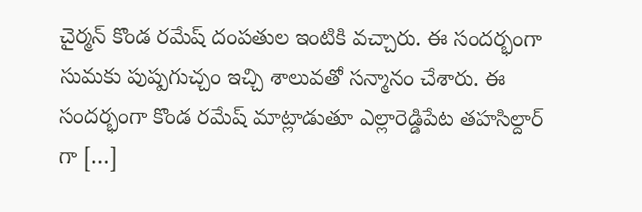చైర్మన్ కొండ రమేష్ దంపతుల ఇంటికి వచ్చారు. ఈ సందర్భంగా సుమకు పుష్పగుచ్చం ఇచ్చి శాలువతో సన్మానం చేశారు. ఈ సందర్భంగా కొండ రమేష్ మాట్లాడుతూ ఎల్లారెడ్డిపేట తహసిల్దార్ గా […]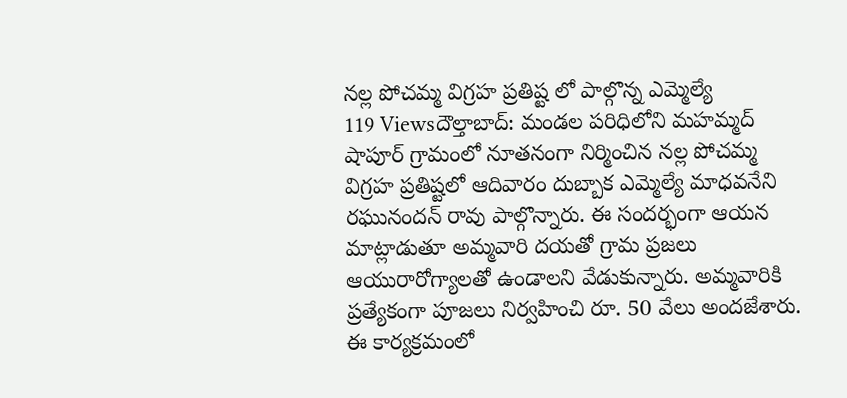నల్ల పోచమ్మ విగ్రహ ప్రతిష్ట లో పాల్గొన్న ఎమ్మెల్యే
119 Viewsదౌల్తాబాద్: మండల పరిధిలోని మహమ్మద్ షాపూర్ గ్రామంలో నూతనంగా నిర్మించిన నల్ల పోచమ్మ విగ్రహ ప్రతిష్టలో ఆదివారం దుబ్బాక ఎమ్మెల్యే మాధవనేని రఘునందన్ రావు పాల్గొన్నారు. ఈ సందర్భంగా ఆయన మాట్లాడుతూ అమ్మవారి దయతో గ్రామ ప్రజలు ఆయురారోగ్యాలతో ఉండాలని వేడుకున్నారు. అమ్మవారికి ప్రత్యేకంగా పూజలు నిర్వహించి రూ. 50 వేలు అందజేశారు. ఈ కార్యక్రమంలో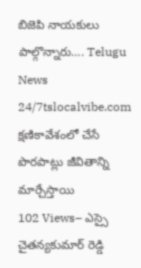బిజెపి నాయకులు పాల్గొన్నారు…. Telugu News 24/7tslocalvibe.com
క్షణికావేశంలో చేసే పొరపాట్లు జీవితాన్ని మార్చేస్తాయి
102 Views– ఎస్సై చైతన్యకుమార్ రెడ్డి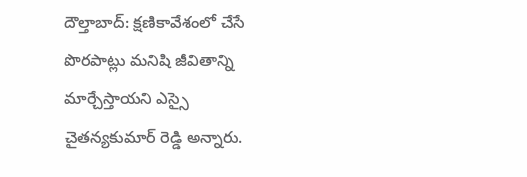దౌల్తాబాద్: క్షణికావేశంలో చేసే పొరపాట్లు మనిషి జీవితాన్ని మార్చేస్తాయని ఎస్సై చైతన్యకుమార్ రెడ్డి అన్నారు.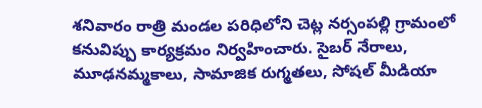శనివారం రాత్రి మండల పరిధిలోని చెట్ల నర్సంపల్లి గ్రామంలో కనువిప్పు కార్యక్రమం నిర్వహించారు. సైబర్ నేరాలు, మూఢనమ్మకాలు, సామాజిక రుగ్మతలు, సోషల్ మీడియా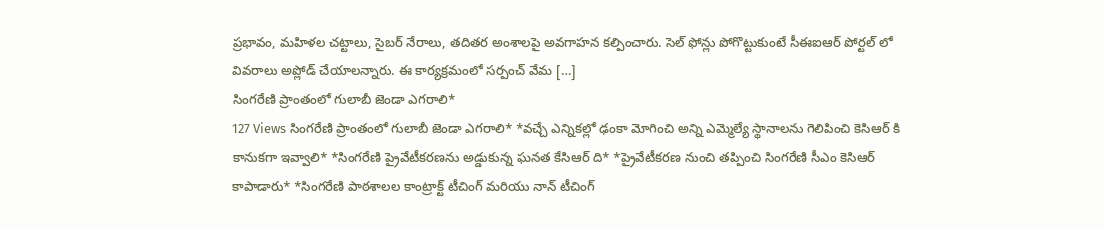ప్రభావం, మహిళల చట్టాలు, సైబర్ నేరాలు, తదితర అంశాలపై అవగాహన కల్పించారు. సెల్ ఫోన్లు పోగొట్టుకుంటే సీఈఐఆర్ పోర్టల్ లో వివరాలు అప్లోడ్ చేయాలన్నారు. ఈ కార్యక్రమంలో సర్పంచ్ వేమ […]
సింగరేణి ప్రాంతంలో గులాబీ జెండా ఎగరాలి*
127 Views సింగరేణి ప్రాంతంలో గులాబీ జెండా ఎగరాలి* *వచ్చే ఎన్నికల్లో ఢంకా మోగించి అన్ని ఎమ్మెల్యే స్థానాలను గెలిపించి కెసిఆర్ కి కానుకగా ఇవ్వాలి* *సింగరేణి ప్రైవేటీకరణను అడ్డుకున్న ఘనత కేసిఆర్ ది* *ప్రైవేటీకరణ నుంచి తప్పించి సింగరేణి సీఎం కెసిఆర్ కాపాడారు* *సింగరేణి పాఠశాలల కాంట్రాక్ట్ టీచింగ్ మరియు నాన్ టీచింగ్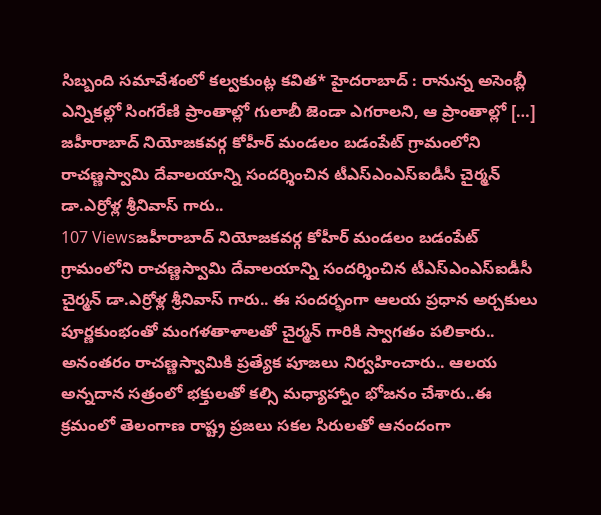సిబ్బంది సమావేశంలో కల్వకుంట్ల కవిత* హైదరాబాద్ : రానున్న అసెంబ్లీ ఎన్నికల్లో సింగరేణి ప్రాంతాల్లో గులాబీ జెండా ఎగరాలని, ఆ ప్రాంతాల్లో […]
జహీరాబాద్ నియోజకవర్గ కోహీర్ మండలం బడంపేట్ గ్రామంలోని రాచణ్ణస్వామి దేవాలయాన్ని సందర్శించిన టీఎస్ఎంఎస్ఐడీసీ చైర్మన్ డా.ఎర్రోళ్ల శ్రీనివాస్ గారు..
107 Viewsజహీరాబాద్ నియోజకవర్గ కోహీర్ మండలం బడంపేట్ గ్రామంలోని రాచణ్ణస్వామి దేవాలయాన్ని సందర్శించిన టీఎస్ఎంఎస్ఐడీసీ చైర్మన్ డా.ఎర్రోళ్ల శ్రీనివాస్ గారు.. ఈ సందర్భంగా ఆలయ ప్రధాన అర్చకులు పూర్ణకుంభంతో మంగళతాళాలతో చైర్మన్ గారికి స్వాగతం పలికారు.. అనంతరం రాచణ్ణస్వామికి ప్రత్యేక పూజలు నిర్వహించారు.. ఆలయ అన్నదాన సత్రంలో భక్తులతో కల్సి మధ్యాహ్నాం భోజనం చేశారు..ఈ క్రమంలో తెలంగాణ రాష్ట్ర ప్రజలు సకల సిరులతో ఆనందంగా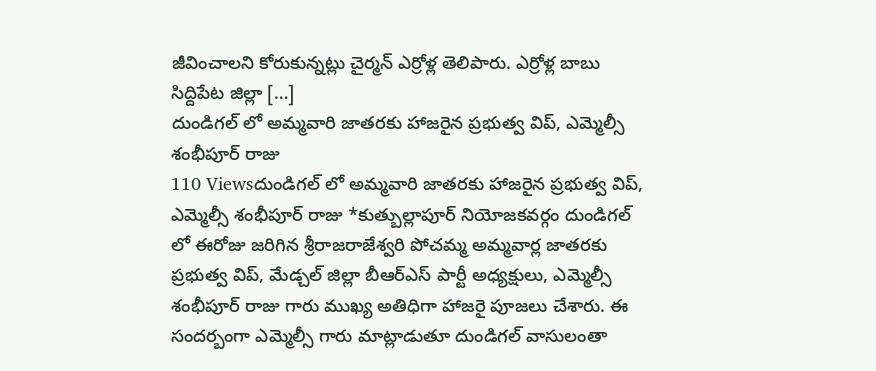జీవించాలని కోరుకున్నట్లు చైర్మన్ ఎర్రోళ్ల తెలిపారు. ఎర్రోళ్ల బాబు సిద్దిపేట జిల్లా […]
దుండిగల్ లో అమ్మవారి జాతరకు హాజరైన ప్రభుత్వ విప్, ఎమ్మెల్సీ శంభీపూర్ రాజు
110 Viewsదుండిగల్ లో అమ్మవారి జాతరకు హాజరైన ప్రభుత్వ విప్, ఎమ్మెల్సీ శంభీపూర్ రాజు *కుత్బుల్లాపూర్ నియోజకవర్గం దుండిగల్ లో ఈరోజు జరిగిన శ్రీరాజరాజేశ్వరి పోచమ్మ అమ్మవార్ల జాతరకు ప్రభుత్వ విప్, మేడ్చల్ జిల్లా బీఆర్ఎస్ పార్టీ అధ్యక్షులు, ఎమ్మెల్సీ శంభీపూర్ రాజు గారు ముఖ్య అతిధిగా హాజరై పూజలు చేశారు. ఈ సందర్బంగా ఎమ్మెల్సీ గారు మాట్లాడుతూ దుండిగల్ వాసులంతా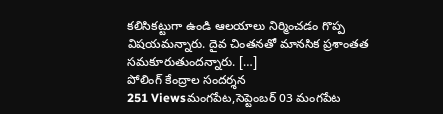కలిసికట్టుగా ఉండి ఆలయాలు నిర్మించడం గొప్ప విషయమన్నారు. దైవ చింతనతో మానసిక ప్రశాంతత సమకూరుతుందన్నారు. […]
పోలింగ్ కేంద్రాల సందర్శన
251 Viewsమంగపేట,సెప్టెంబర్ 03 మంగపేట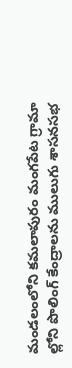మండలంలోని కమలాపురం మంగపేట గ్రామా ల్లోని పొలింగ్ కేంద్రాలను ములుగు శాసనసభ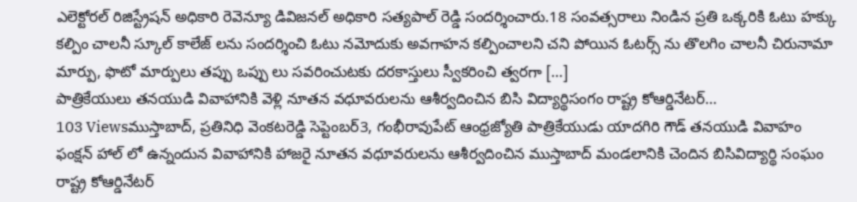ఎలెక్టోరల్ రిజిస్ట్రేషన్ అధికారి రెవెన్యూ డివిజనల్ అధికారి సత్యపాల్ రెడ్డి సందర్శించారు.18 సంవత్సరాలు నిండిన ప్రతి ఒక్కరికి ఓటు హక్కు కల్పిం చాలనీ స్కూల్ కాలేజ్ లను సందర్శించి ఓటు నమోదుకు అవగాహన కల్పించాలని చని పోయిన ఓటర్స్ ను తొలగిం చాలనీ చిరునామా మార్పు, ఫొటో మార్పులు తప్పు ఒప్పు లు సవరించుటకు దరకాస్తులు స్వీకరించి త్వరగా […]
పాత్రికేయులు తనయుడి వివాహానికి వెళ్లి నూతన వధూవరులను ఆశీర్వదించిన బిసి విద్యార్థిసంగం రాష్ట్ర కోఆర్డినేటర్…
103 Viewsముస్తాబాద్, ప్రతినిధి వెంకటరెడ్డి సెప్టెంబర్3, గంభీరావుపేట్ ఆంధ్రజ్యోతి పాత్రికేయుడు యాదగిరి గౌడ్ తనయుడి వివాహం ఫంక్షన్ హాల్ లో ఉన్నందున వివాహానికి హాజరై నూతన వధూవరులను ఆశీర్వదించిన ముస్తాబాద్ మండలానికి చెందిన బిసివిద్యార్థి సంఘం రాష్ట్ర కోఆర్డినేటర్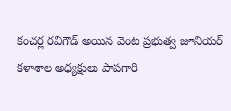కంచర్ల రవిగౌడ్ అయిన వెంట ప్రభుత్వ జూనియర్ కళాశాల అధ్యక్షులు పాపగారి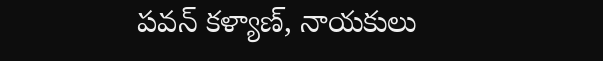పవన్ కళ్యాణ్, నాయకులు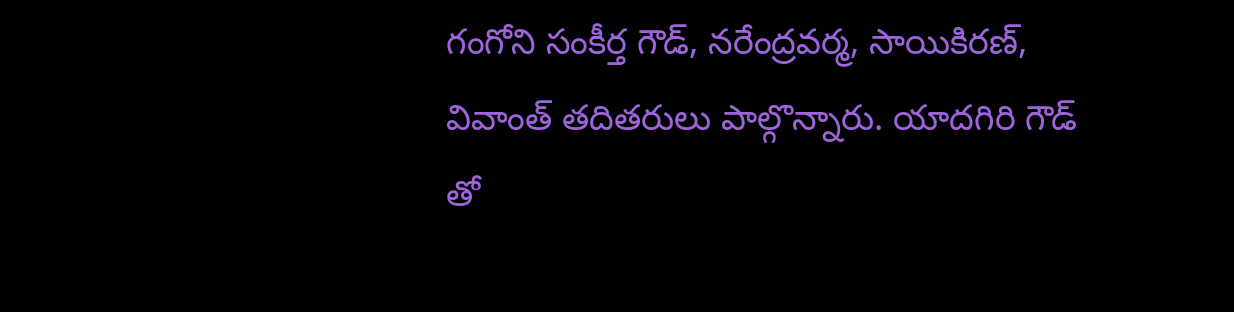గంగోని సంకీర్త గౌడ్, నరేంద్రవర్మ, సాయికిరణ్, వివాంత్ తదితరులు పాల్గొన్నారు. యాదగిరి గౌడ్ తో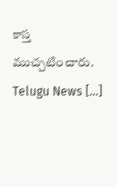కాస్త ముచ్చటించారు. Telugu News […]